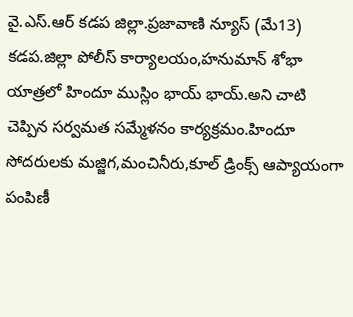వై.ఎస్.ఆర్ కడప జిల్లా.ప్రజావాణి న్యూస్ (మే13) కడప.జిల్లా పోలీస్ కార్యాలయం,హనుమాన్ శోభా యాత్రలో హిందూ ముస్లిం భాయ్ భాయ్.అని చాటి చెప్పిన సర్వమత సమ్మేళనం కార్యక్రమం.హిందూ సోదరులకు మజ్జిగ,మంచినీరు,కూల్ డ్రింక్స్ ఆప్యాయంగా పంపిణీ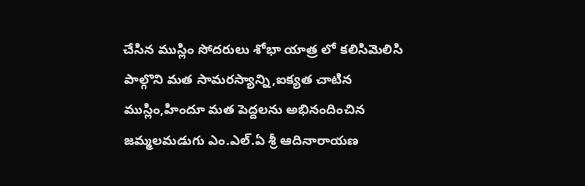చేసిన ముస్లిం సోదరులు శోభా యాత్ర లో కలిసిమెలిసి పాల్గొని మత సామరస్యాన్ని,ఐక్యత చాటిన ముస్లిం,హిందూ మత పెద్దలను అభినందించిన జమ్మలమడుగు ఎం.ఎల్.ఏ శ్రీ ఆదినారాయణ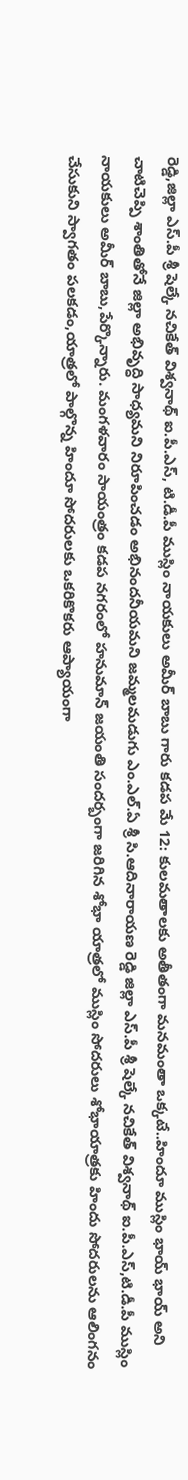రెడ్డి,జిల్లా ఎస్.పీ శ్రీ షెల్కే నచికేత్ విశ్వనాథ్ ఐ.పీ.ఎస్, టి.డీ.పీ ముస్లిం నాయకులు అమీర్ బాబు గారు కడప మే 12: కులమతాలకు అతీతంగా మనమంతా ఒక్కటే..హిందూ ముస్లిం భాయ్ భాయ్ అని చాటిచెప్పి శాంతితోనే జిల్లా అభివృద్ధి సాధ్యమని నిరూపించడం అభినందనీయమని జమ్మలమడుగు ఎం.ఎల్.ఏ శ్రీ సి.ఆదినారాయణ రెడ్డి జిల్లా ఎస్.పీ శ్రీ షెల్కే నచికేత్ విశ్వనాథ్ ఐ.పీ.ఎస్,టి.డీ.పీ ముస్లిం నాయకులు అమీర్ బాబు,పేర్కొన్నారు. మంగళవారం సాయంత్రం కడప నగరంలో హనుమాన్ జయంతి సందర్బంగా జరిగిన శోభా యాత్రలో ముస్లిం సోదరులు శోభాయాత్రకు హిందు సోదరులను ఆలింగనం చేసుకుని స్వాగతం పలకడం,యాత్రలో పాల్గొన్న హిందూ సోదరులకు ఒకరికొకరు ఆప్యాయంగా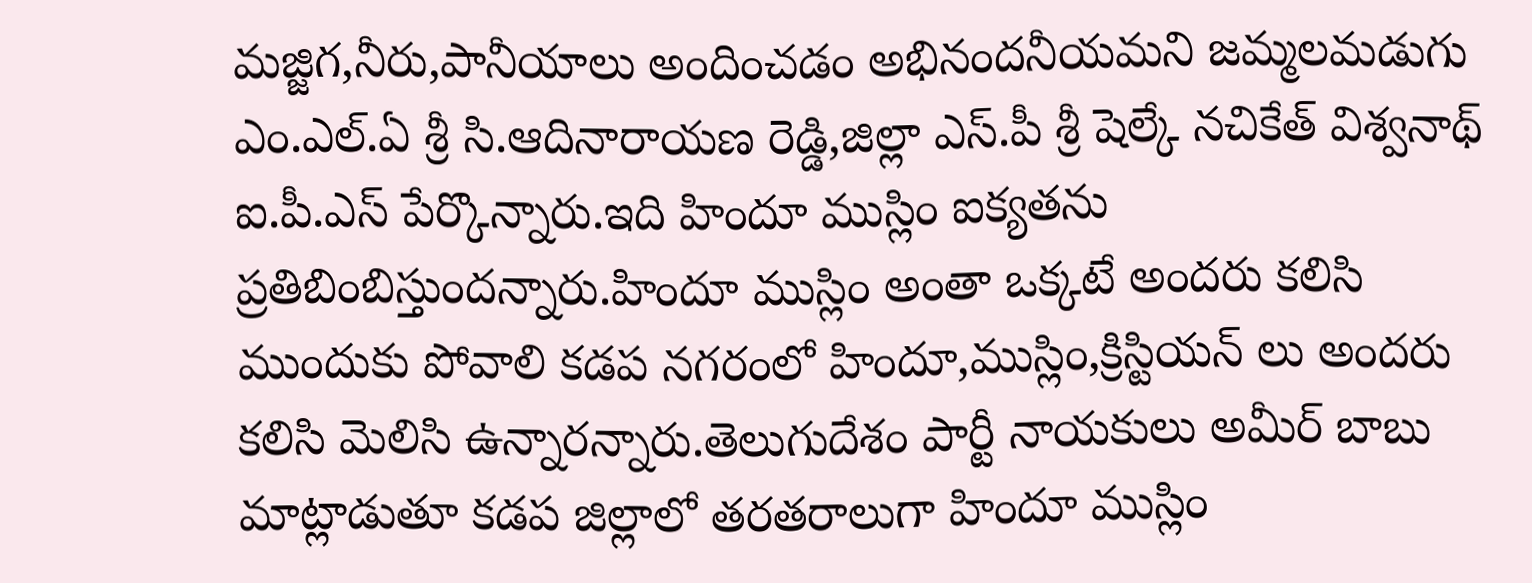మజ్జిగ,నీరు,పానీయాలు అందించడం అభినందనీయమని జమ్మలమడుగు ఎం.ఎల్.ఏ శ్రీ సి.ఆదినారాయణ రెడ్డి,జిల్లా ఎస్.పీ శ్రీ షెల్కే నచికేత్ విశ్వనాథ్ ఐ.పీ.ఎస్ పేర్కొన్నారు.ఇది హిందూ ముస్లిం ఐక్యతను ప్రతిబింబిస్తుందన్నారు.హిందూ ముస్లిం అంతా ఒక్కటే అందరు కలిసి ముందుకు పోవాలి కడప నగరంలో హిందూ,ముస్లిం,క్రిస్టియన్ లు అందరు కలిసి మెలిసి ఉన్నారన్నారు.తెలుగుదేశం పార్టీ నాయకులు అమీర్ బాబు మాట్లాడుతూ కడప జిల్లాలో తరతరాలుగా హిందూ ముస్లిం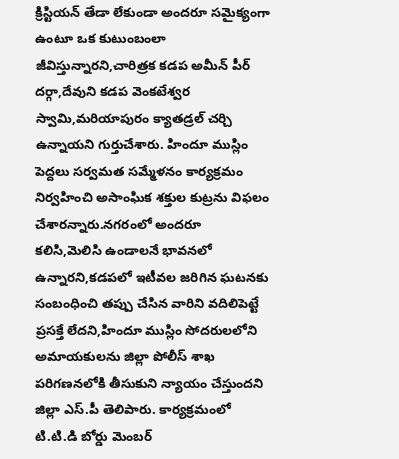క్రిస్టియన్ తేడా లేకుండా అందరూ సమైక్యంగా ఉంటూ ఒక కుటుంబంలా జీవిస్తున్నారని,చారిత్రక కడప అమీన్ పీర్ దర్గా,దేవుని కడప వెంకటేశ్వర స్వామి,మరియాపురం క్యాతడ్రల్ చర్చి ఉన్నాయని గుర్తుచేశారు. హిందూ ముస్లిం పెద్దలు సర్వమత సమ్మేళనం కార్యక్రమం నిర్వహించి అసాంఘిక శక్తుల కుట్రను విఫలం చేశారన్నారు.నగరంలో అందరూ కలిసి,మెలిసి ఉండాలనే భావనలో ఉన్నారని,కడపలో ఇటీవల జరిగిన ఘటనకు సంబంధించి తప్పు చేసిన వారిని వదిలిపెట్టే ప్రసక్తే లేదని,హిందూ ముస్లిం సోదరులలోని అమాయకులను జిల్లా పోలీస్ శాఖ పరిగణనలోకి తీసుకుని న్యాయం చేస్తుందని జిల్లా ఎస్.పీ తెలిపారు. కార్యక్రమంలో టి.టి.డి బోర్డు మెంబర్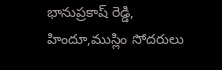భానుప్రకాష్ రెడ్డి, హిందూ,ముస్లిం సోదరులు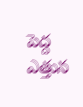పెద్ద ఎత్తున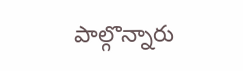పాల్గొన్నారు